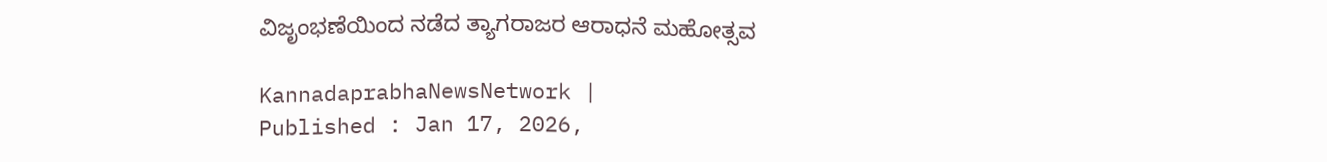ವಿಜೃಂಭಣೆಯಿಂದ ನಡೆದ ತ್ಯಾಗರಾಜರ ಆರಾಧನೆ ಮಹೋತ್ಸವ

KannadaprabhaNewsNetwork |
Published : Jan 17, 2026,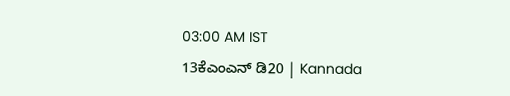03:00 AM IST
13ಕೆಎಂಎನ್ ಡಿ20 | Kannada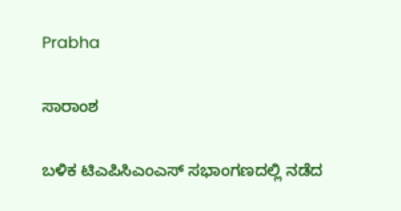Prabha

ಸಾರಾಂಶ

ಬಳಿಕ ಟಿಎಪಿಸಿಎಂಎಸ್ ಸಭಾಂಗಣದಲ್ಲಿ ನಡೆದ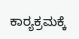ಕಾರ್‍ಯಕ್ರಮಕ್ಕೆ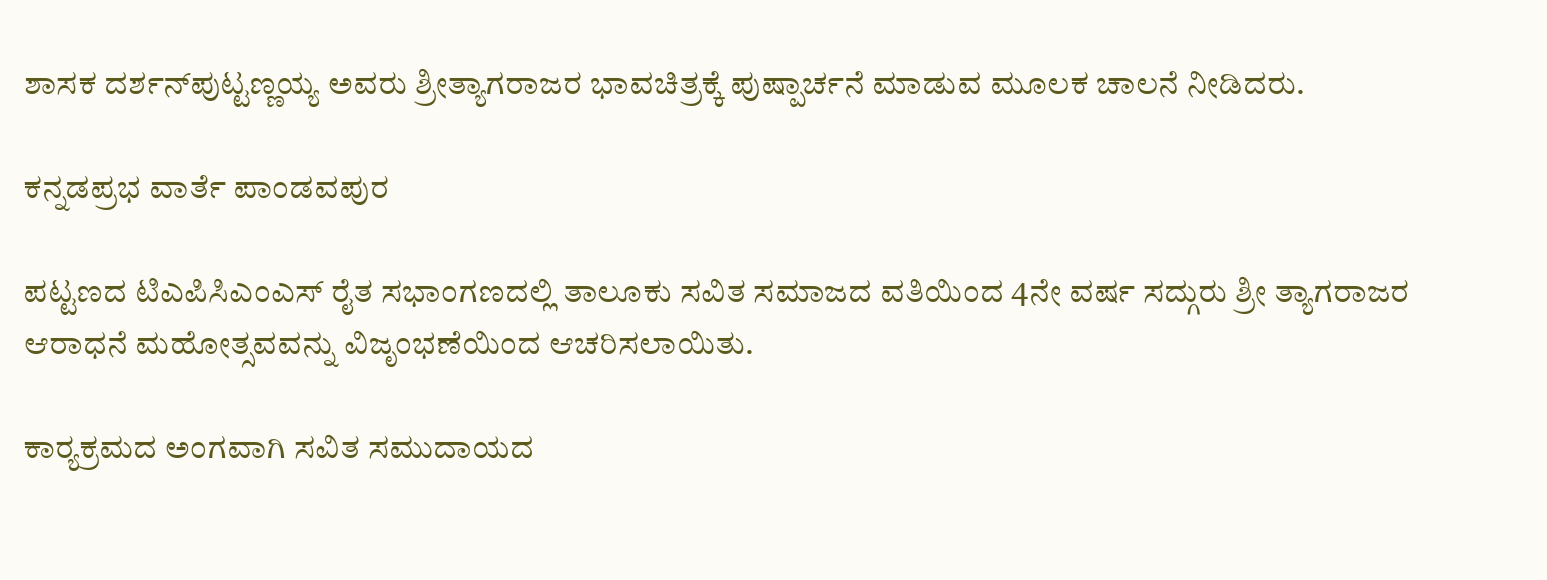ಶಾಸಕ ದರ್ಶನ್‌ಪುಟ್ಟಣ್ಣಯ್ಯ ಅವರು ಶ್ರೀತ್ಯಾಗರಾಜರ ಭಾವಚಿತ್ರಕ್ಕೆ ಪುಷ್ಪಾರ್ಚನೆ ಮಾಡುವ ಮೂಲಕ ಚಾಲನೆ ನೀಡಿದರು.

ಕನ್ನಡಪ್ರಭ ವಾರ್ತೆ ಪಾಂಡವಪುರ

ಪಟ್ಟಣದ ಟಿಎಪಿಸಿಎಂಎಸ್ ರೈತ ಸಭಾಂಗಣದಲ್ಲಿ ತಾಲೂಕು ಸವಿತ ಸಮಾಜದ ವತಿಯಿಂದ 4ನೇ ವರ್ಷ ಸದ್ಗುರು ಶ್ರೀ ತ್ಯಾಗರಾಜರ ಆರಾಧನೆ ಮಹೋತ್ಸವವನ್ನು ವಿಜೃಂಭಣೆಯಿಂದ ಆಚರಿಸಲಾಯಿತು.

ಕಾರ್‍ಯಕ್ರಮದ ಅಂಗವಾಗಿ ಸವಿತ ಸಮುದಾಯದ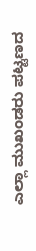ಎಲ್ಲಾ ಮುಖಂಡರು ಪಟ್ಟಣದ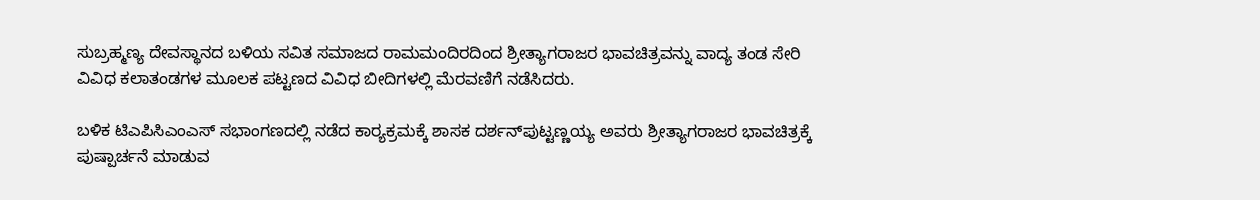ಸುಬ್ರಹ್ಮಣ್ಯ ದೇವಸ್ಥಾನದ ಬಳಿಯ ಸವಿತ ಸಮಾಜದ ರಾಮಮಂದಿರದಿಂದ ಶ್ರೀತ್ಯಾಗರಾಜರ ಭಾವಚಿತ್ರವನ್ನು ವಾದ್ಯ ತಂಡ ಸೇರಿ ವಿವಿಧ ಕಲಾತಂಡಗಳ ಮೂಲಕ ಪಟ್ಟಣದ ವಿವಿಧ ಬೀದಿಗಳಲ್ಲಿ ಮೆರವಣಿಗೆ ನಡೆಸಿದರು.

ಬಳಿಕ ಟಿಎಪಿಸಿಎಂಎಸ್ ಸಭಾಂಗಣದಲ್ಲಿ ನಡೆದ ಕಾರ್‍ಯಕ್ರಮಕ್ಕೆ ಶಾಸಕ ದರ್ಶನ್‌ಪುಟ್ಟಣ್ಣಯ್ಯ ಅವರು ಶ್ರೀತ್ಯಾಗರಾಜರ ಭಾವಚಿತ್ರಕ್ಕೆ ಪುಷ್ಪಾರ್ಚನೆ ಮಾಡುವ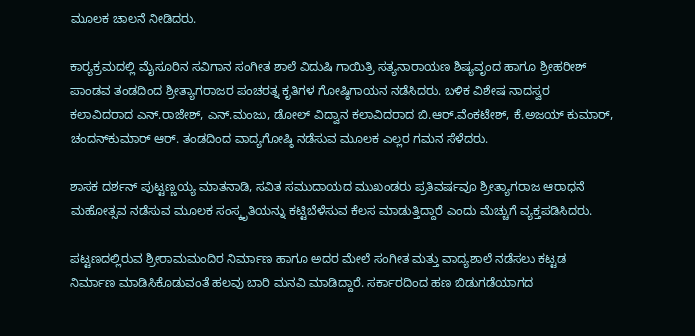ಮೂಲಕ ಚಾಲನೆ ನೀಡಿದರು.

ಕಾರ್‍ಯಕ್ರಮದಲ್ಲಿ ಮೈಸೂರಿನ ಸವಿಗಾನ ಸಂಗೀತ ಶಾಲೆ ವಿದುಷಿ ಗಾಯಿತ್ರಿ ಸತ್ಯನಾರಾಯಣ ಶಿಷ್ಯವೃಂದ ಹಾಗೂ ಶ್ರೀಹರೀಶ್‌ ಪಾಂಡವ ತಂಡದಿಂದ ಶ್ರೀತ್ಯಾಗರಾಜರ ಪಂಚರತ್ನ ಕೃತಿಗಳ ಗೋಷ್ಠಿಗಾಯನ ನಡೆಸಿದರು. ಬಳಿಕ ವಿಶೇಷ ನಾದಸ್ವರ ಕಲಾವಿದರಾದ ಎನ್.ರಾಜೇಶ್, ಎನ್.ಮಂಜು, ಡೋಲ್ ವಿದ್ವಾನ ಕಲಾವಿದರಾದ ಬಿ.ಆರ್.ವೆಂಕಟೇಶ್, ಕೆ.ಅಜಯ್ ಕುಮಾರ್, ಚಂದನ್‌ಕುಮಾರ್ ಆರ್. ತಂಡದಿಂದ ವಾದ್ಯಗೋಷ್ಠಿ ನಡೆಸುವ ಮೂಲಕ ಎಲ್ಲರ ಗಮನ ಸೆಳೆದರು.

ಶಾಸಕ ದರ್ಶನ್‌ ಪುಟ್ಟಣ್ಣಯ್ಯ ಮಾತನಾಡಿ, ಸವಿತ ಸಮುದಾಯದ ಮುಖಂಡರು ಪ್ರತಿವರ್ಷವೂ ಶ್ರೀತ್ಯಾಗರಾಜ ಆರಾಧನೆ ಮಹೋತ್ಸವ ನಡೆಸುವ ಮೂಲಕ ಸಂಸ್ಕೃತಿಯನ್ನು ಕಟ್ಟಿಬೆಳೆಸುವ ಕೆಲಸ ಮಾಡುತ್ತಿದ್ದಾರೆ ಎಂದು ಮೆಚ್ಚುಗೆ ವ್ಯಕ್ತಪಡಿಸಿದರು.

ಪಟ್ಟಣದಲ್ಲಿರುವ ಶ್ರೀರಾಮಮಂದಿರ ನಿರ್ಮಾಣ ಹಾಗೂ ಅದರ ಮೇಲೆ ಸಂಗೀತ ಮತ್ತು ವಾದ್ಯಶಾಲೆ ನಡೆಸಲು ಕಟ್ಟಡ ನಿರ್ಮಾಣ ಮಾಡಿಸಿಕೊಡುವಂತೆ ಹಲವು ಬಾರಿ ಮನವಿ ಮಾಡಿದ್ದಾರೆ. ಸರ್ಕಾರದಿಂದ ಹಣ ಬಿಡುಗಡೆಯಾಗದ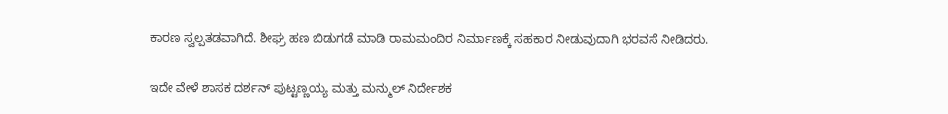ಕಾರಣ ಸ್ವಲ್ಪತಡವಾಗಿದೆ. ಶೀಘ್ರ ಹಣ ಬಿಡುಗಡೆ ಮಾಡಿ ರಾಮಮಂದಿರ ನಿರ್ಮಾಣಕ್ಕೆ ಸಹಕಾರ ನೀಡುವುದಾಗಿ ಭರವಸೆ ನೀಡಿದರು.

ಇದೇ ವೇಳೆ ಶಾಸಕ ದರ್ಶನ್‌ ಪುಟ್ಟಣ್ಣಯ್ಯ ಮತ್ತು ಮನ್ಮುಲ್ ನಿರ್ದೇಶಕ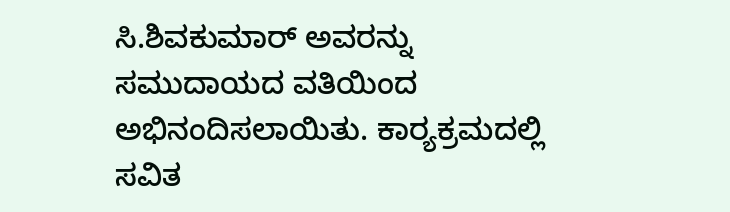ಸಿ.ಶಿವಕುಮಾರ್ ಅವರನ್ನು ಸಮುದಾಯದ ವತಿಯಿಂದ ಅಭಿನಂದಿಸಲಾಯಿತು. ಕಾರ್‍ಯಕ್ರಮದಲ್ಲಿ ಸವಿತ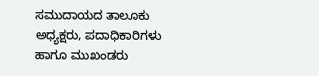ಸಮುದಾಯದ ತಾಲೂಕು ಅಧ್ಯಕ್ಷರು, ಪದಾಧಿಕಾರಿಗಳು ಹಾಗೂ ಮುಖಂಡರು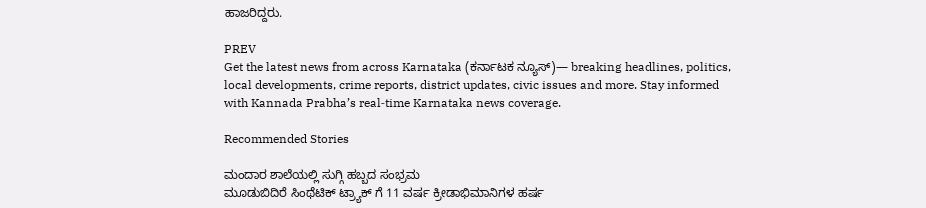ಹಾಜರಿದ್ದರು.

PREV
Get the latest news from across Karnataka (ಕರ್ನಾಟಕ ನ್ಯೂಸ್)— breaking headlines, politics, local developments, crime reports, district updates, civic issues and more. Stay informed with Kannada Prabha’s real‑time Karnataka news coverage.

Recommended Stories

ಮಂದಾರ ಶಾಲೆಯಲ್ಲಿ ಸುಗ್ಗಿ ಹಬ್ಬದ ಸಂಭ್ರಮ
ಮೂಡುಬಿದಿರೆ ಸಿಂಥೆಟಿಕ್ ಟ್ರ್ಯಾಕ್ ಗೆ 11 ವರ್ಷ ಕ್ರೀಡಾಭಿಮಾನಿಗಳ ಹರ್ಷ